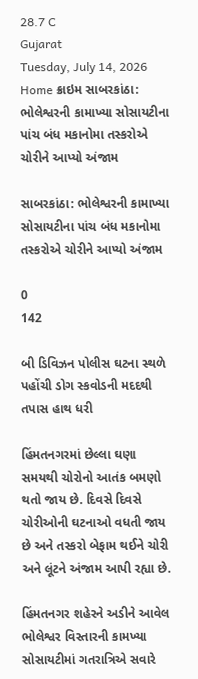28.7 C
Gujarat
Tuesday, July 14, 2026
Home ક્રાઇમ સાબરકાંઠા: ભોલેશ્વરની કામાખ્યા સોસાયટીના પાંચ બંધ મકાનોમા તસ્કરોએ ચોરીને આપ્યો અંજામ

સાબરકાંઠા: ભોલેશ્વરની કામાખ્યા સોસાયટીના પાંચ બંધ મકાનોમા તસ્કરોએ ચોરીને આપ્યો અંજામ

0
142

બી ડિવિઝન પોલીસ ઘટના સ્થળે પહોંચી ડોગ સ્કવોડની મદદથી તપાસ હાથ ધરી

હિંમતનગરમાં છેલ્લા ઘણા સમયથી ચોરોનો આતંક બમણો થતો જાય છે. દિવસે દિવસે ચોરીઓની ઘટનાઓ વધતી જાય છે અને તસ્કરો બેફામ થઈને ચોરી અને લૂંટને અંજામ આપી રહ્યા છે.

હિંમતનગર શહેરને અડીને આવેલ ભોલેશ્વર વિસ્તારની કામખ્યા સોસાયટીમાં ગતરાત્રિએ સવારે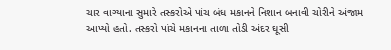ચાર વાગ્યાના સુમારે તસ્કરોએ પાંચ બંધ મકાનને નિશાન બનાવી ચોરીને અંજામ આપ્યો હતો. તસ્કરો પાંચે મકાનના તાળા તોડી અંદર ઘૂસી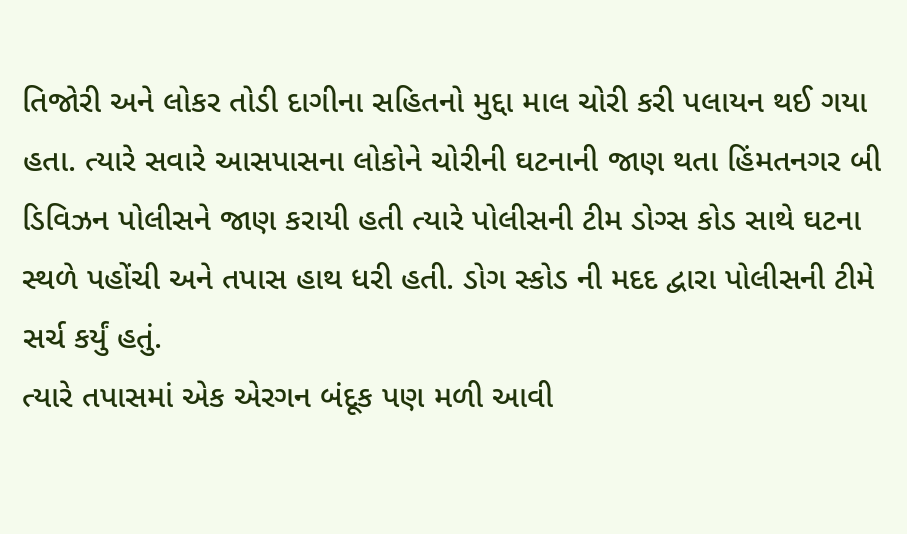તિજોરી અને લોકર તોડી દાગીના સહિતનો મુદ્દા માલ ચોરી કરી પલાયન થઈ ગયા હતા. ત્યારે સવારે આસપાસના લોકોને ચોરીની ઘટનાની જાણ થતા હિંમતનગર બી ડિવિઝન પોલીસને જાણ કરાયી હતી ત્યારે પોલીસની ટીમ ડોગ્સ કોડ સાથે ઘટના સ્થળે પહોંચી અને તપાસ હાથ ધરી હતી. ડોગ સ્કોડ ની મદદ દ્વારા પોલીસની ટીમે સર્ચ કર્યું હતું.
ત્યારે તપાસમાં એક એરગન બંદૂક પણ મળી આવી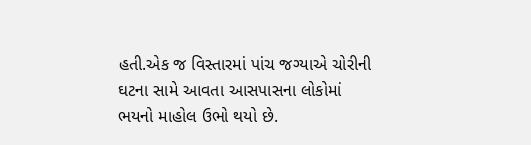હતી.એક જ વિસ્તારમાં પાંચ જગ્યાએ ચોરીની ઘટના સામે આવતા આસપાસના લોકોમાં ભયનો માહોલ ઉભો થયો છે.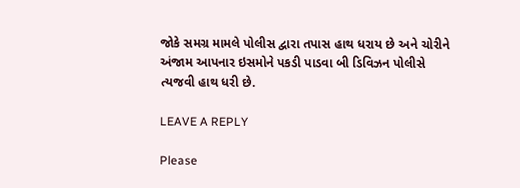જોકે સમગ્ર મામલે પોલીસ દ્વારા તપાસ હાથ ધરાય છે અને ચોરીને અંજામ આપનાર ઇસમોને પકડી પાડવા બી ડિવિઝન પોલીસે ત્યજવી હાથ ધરી છે.

LEAVE A REPLY

Please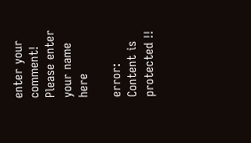enter your comment!
Please enter your name here

error: Content is protected !!